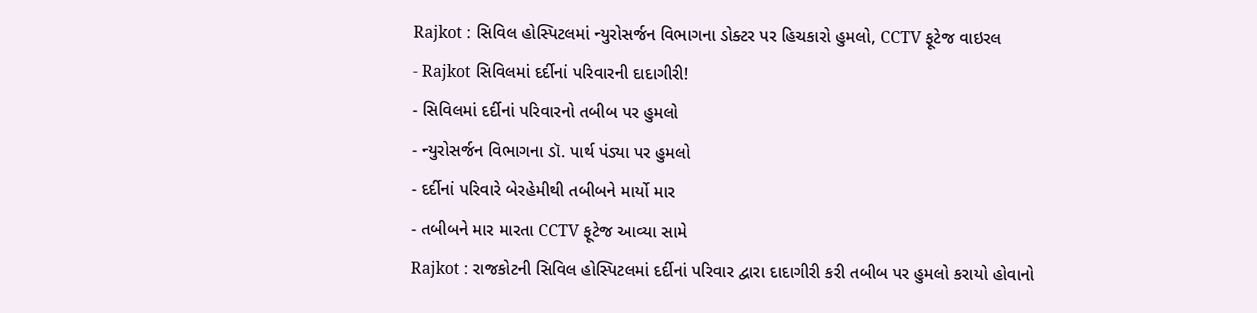Rajkot : સિવિલ હોસ્પિટલમાં ન્યુરોસર્જન વિભાગના ડોક્ટર પર હિચકારો હુમલો, CCTV ફૂટેજ વાઇરલ
- Rajkot સિવિલમાં દર્દીનાં પરિવારની દાદાગીરી!
- સિવિલમાં દર્દીનાં પરિવારનો તબીબ પર હુમલો
- ન્યુરોસર્જન વિભાગના ડૉ. પાર્થ પંડ્યા પર હુમલો
- દર્દીનાં પરિવારે બેરહેમીથી તબીબને માર્યો માર
- તબીબને માર મારતા CCTV ફૂટેજ આવ્યા સામે
Rajkot : રાજકોટની સિવિલ હોસ્પિટલમાં દર્દીનાં પરિવાર દ્વારા દાદાગીરી કરી તબીબ પર હુમલો કરાયો હોવાનો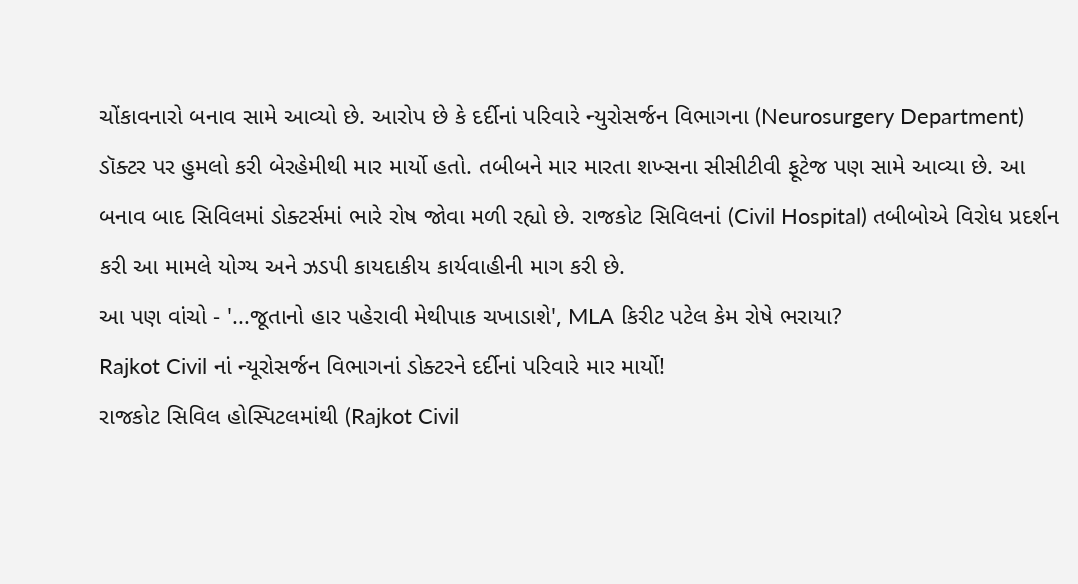ચોંકાવનારો બનાવ સામે આવ્યો છે. આરોપ છે કે દર્દીનાં પરિવારે ન્યુરોસર્જન વિભાગના (Neurosurgery Department) ડૉક્ટર પર હુમલો કરી બેરહેમીથી માર માર્યો હતો. તબીબને માર મારતા શખ્સના સીસીટીવી ફૂટેજ પણ સામે આવ્યા છે. આ બનાવ બાદ સિવિલમાં ડોક્ટર્સમાં ભારે રોષ જોવા મળી રહ્યો છે. રાજકોટ સિવિલનાં (Civil Hospital) તબીબોએ વિરોધ પ્રદર્શન કરી આ મામલે યોગ્ય અને ઝડપી કાયદાકીય કાર્યવાહીની માગ કરી છે.
આ પણ વાંચો - '...જૂતાનો હાર પહેરાવી મેથીપાક ચખાડાશે', MLA કિરીટ પટેલ કેમ રોષે ભરાયા?
Rajkot Civil નાં ન્યૂરોસર્જન વિભાગનાં ડોક્ટરને દર્દીનાં પરિવારે માર માર્યો!
રાજકોટ સિવિલ હોસ્પિટલમાંથી (Rajkot Civil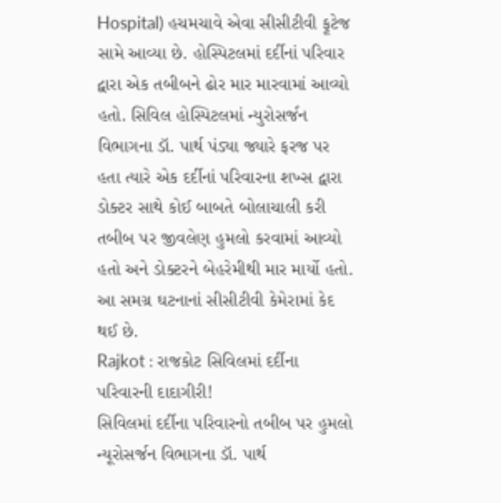Hospital) હચમચાવે એવા સીસીટીવી ફૂટેજ સામે આવ્યા છે. હોસ્પિટલમાં દર્દીનાં પરિવાર દ્વારા એક તબીબને ઢોર માર મારવામાં આવ્યો હતો. સિવિલ હોસ્પિટલમાં ન્યુરોસર્જન વિભાગના ડૉ. પાર્થ પંડ્યા જ્યારે ફરજ પર હતા ત્યારે એક દર્દીનાં પરિવારના શખ્સ દ્વારા ડોક્ટર સાથે કોઈ બાબતે બોલાચાલી કરી તબીબ પર જીવલેણ હુમલો કરવામાં આવ્યો હતો અને ડોક્ટરને બેહરેમીથી માર માર્યો હતો. આ સમગ્ર ઘટનાનાં સીસીટીવી કેમેરામાં કેદ થઈ છે.
Rajkot : રાજકોટ સિવિલમાં દર્દીના પરિવારની દાદાગીરી!
સિવિલમાં દર્દીના પરિવારનો તબીબ પર હુમલો
ન્યૂરોસર્જન વિભાગના ડૉ. પાર્થ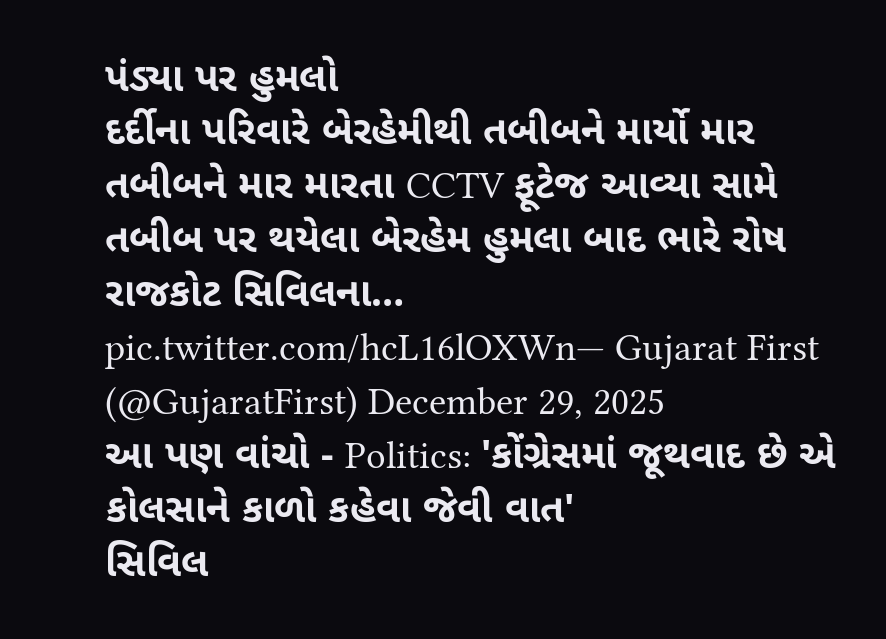પંડ્યા પર હુમલો
દર્દીના પરિવારે બેરહેમીથી તબીબને માર્યો માર
તબીબને માર મારતા CCTV ફૂટેજ આવ્યા સામે
તબીબ પર થયેલા બેરહેમ હુમલા બાદ ભારે રોષ
રાજકોટ સિવિલના… pic.twitter.com/hcL16lOXWn— Gujarat First (@GujaratFirst) December 29, 2025
આ પણ વાંચો - Politics: 'કોંગ્રેસમાં જૂથવાદ છે એ કોલસાને કાળો કહેવા જેવી વાત'
સિવિલ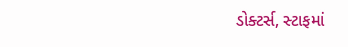ડોક્ટર્સ, સ્ટાફમાં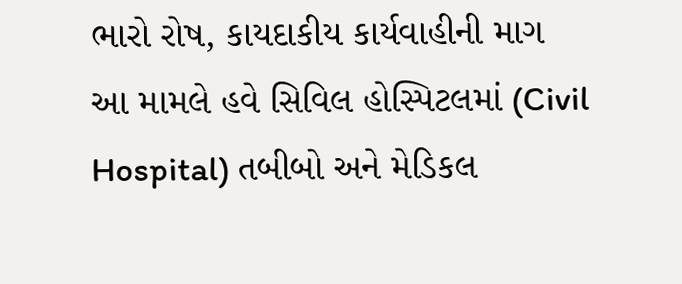ભારો રોષ, કાયદાકીય કાર્યવાહીની માગ
આ મામલે હવે સિવિલ હોસ્પિટલમાં (Civil Hospital) તબીબો અને મેડિકલ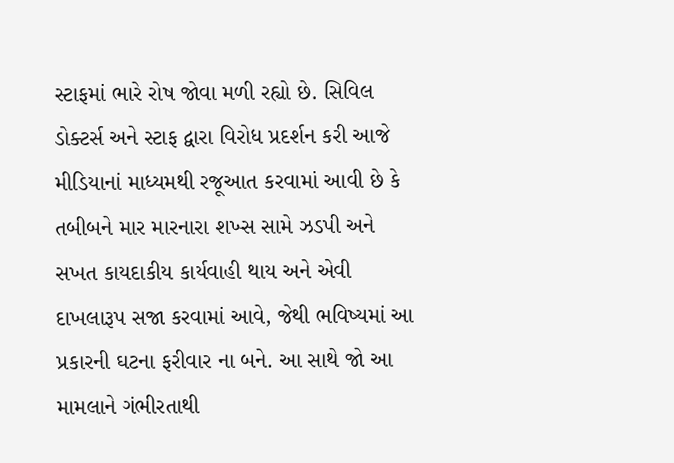સ્ટાફમાં ભારે રોષ જોવા મળી રહ્યો છે. સિવિલ ડોક્ટર્સ અને સ્ટાફ દ્વારા વિરોધ પ્રદર્શન કરી આજે મીડિયાનાં માધ્યમથી રજૂઆત કરવામાં આવી છે કે તબીબને માર મારનારા શખ્સ સામે ઝડપી અને સખત કાયદાકીય કાર્યવાહી થાય અને એવી દાખલારૂપ સજા કરવામાં આવે, જેથી ભવિષ્યમાં આ પ્રકારની ઘટના ફરીવાર ના બને. આ સાથે જો આ મામલાને ગંભીરતાથી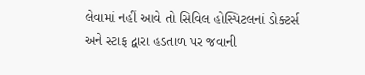લેવામાં નહીં આવે તો સિવિલ હોસ્પિટલનાં ડોક્ટર્સ અને સ્ટાફ દ્વારા હડતાળ પર જવાની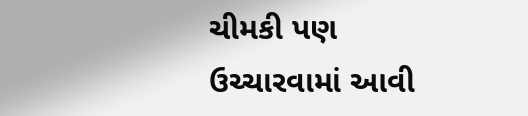ચીમકી પણ ઉચ્ચારવામાં આવી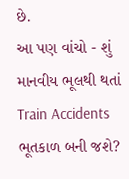છે.
આ પણ વાંચો - શું માનવીય ભૂલથી થતાં Train Accidents ભૂતકાળ બની જશે?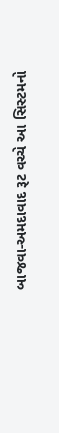બાજવા-અમદાવાદ રૂટ વચ્ચે આ સિસ્ટમનો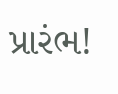પ્રારંભ!